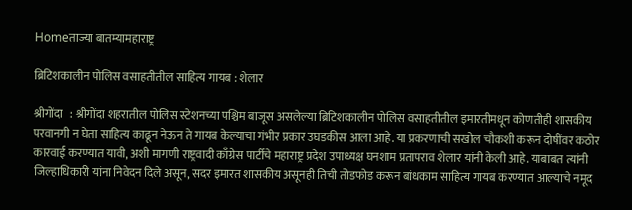Homeताज्या बातम्यामहाराष्ट्र

ब्रिटिशकालीन पोलिस वसाहतीतील साहित्य गायब : शेलार

श्रीगोंदा   : श्रीगोंदा शहरातील पोलिस स्टेशनच्या पश्चिम बाजूस असलेल्या ब्रिटिशकालीन पोलिस वसाहतीतील इमारतीमधून कोणतीही शासकीय परवानगी न घेता साहित्य काढून नेऊन ते गायब केल्याचा गंभीर प्रकार उघडकीस आला आहे. या प्रकरणाची सखोल चौकशी करून दोषींवर कठोर कारवाई करण्यात यावी, अशी मागणी राष्ट्रवादी काँग्रेस पार्टीचे महाराष्ट्र प्रदेश उपाध्यक्ष घनशाम प्रतापराव शेलार यांनी केली आहे. याबाबत त्यांनी जिल्हाधिकारी यांना निवेदन दिले असून, सदर इमारत शासकीय असूनही तिची तोडफोड करून बांधकाम साहित्य गायब करण्यात आल्याचे नमूद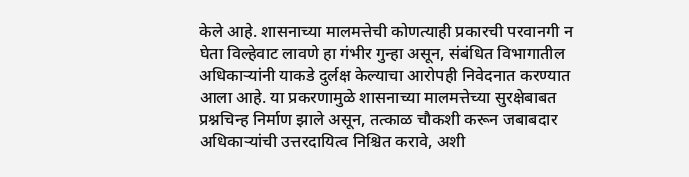केले आहे. शासनाच्या मालमत्तेची कोणत्याही प्रकारची परवानगी न घेता विल्हेवाट लावणे हा गंभीर गुन्हा असून, संबंधित विभागातील अधिकाऱ्यांनी याकडे दुर्लक्ष केल्याचा आरोपही निवेदनात करण्यात आला आहे. या प्रकरणामुळे शासनाच्या मालमत्तेच्या सुरक्षेबाबत प्रश्नचिन्ह निर्माण झाले असून, तत्काळ चौकशी करून जबाबदार अधिकाऱ्यांची उत्तरदायित्व निश्चित करावे, अशी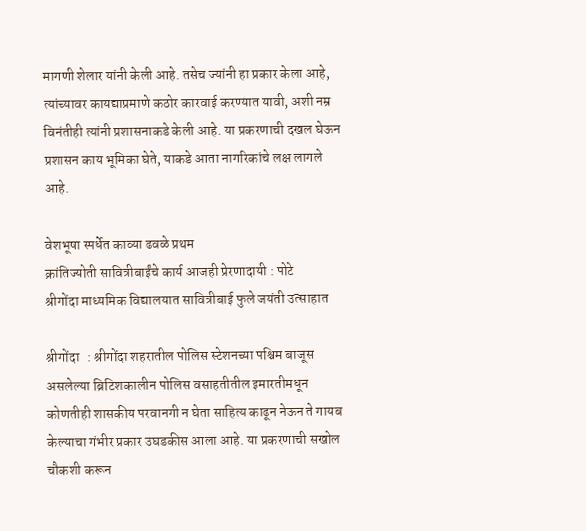मागणी शेलार यांनी केली आहे. तसेच ज्यांनी हा प्रकार केला आहे, त्यांच्यावर कायद्याप्रमाणे कठोर कारवाई करण्यात यावी, अशी नम्र विनंतीही त्यांनी प्रशासनाकडे केली आहे. या प्रकरणाची दखल घेऊन प्रशासन काय भूमिका घेते, याकडे आता नागरिकांचे लक्ष लागले आहे.

वेशभूषा स्पर्धेत काव्या ढवळे प्रथम
क्रांतिज्योती सावित्रीबाईंचे कार्य आजही प्रेरणादायी : पोटे
श्रीगोंदा माध्यमिक विद्यालयात सावित्रीबाई फुले जयंती उत्साहात

श्रीगोंदा   : श्रीगोंदा शहरातील पोलिस स्टेशनच्या पश्चिम बाजूस असलेल्या ब्रिटिशकालीन पोलिस वसाहतीतील इमारतीमधून कोणतीही शासकीय परवानगी न घेता साहित्य काढून नेऊन ते गायब केल्याचा गंभीर प्रकार उघडकीस आला आहे. या प्रकरणाची सखोल चौकशी करून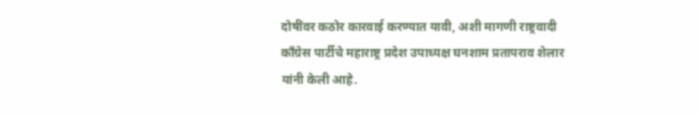दोषींवर कठोर कारवाई करण्यात यावी, अशी मागणी राष्ट्रवादी काँग्रेस पार्टीचे महाराष्ट्र प्रदेश उपाध्यक्ष घनशाम प्रतापराव शेलार यांनी केली आहे.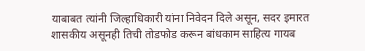याबाबत त्यांनी जिल्हाधिकारी यांना निवेदन दिले असून, सदर इमारत शासकीय असूनही तिची तोडफोड करून बांधकाम साहित्य गायब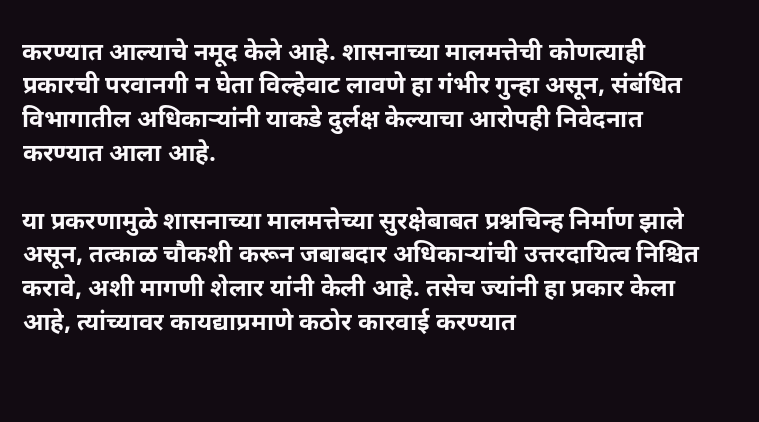करण्यात आल्याचे नमूद केले आहे. शासनाच्या मालमत्तेची कोणत्याही प्रकारची परवानगी न घेता विल्हेवाट लावणे हा गंभीर गुन्हा असून, संबंधित विभागातील अधिकाऱ्यांनी याकडे दुर्लक्ष केल्याचा आरोपही निवेदनात करण्यात आला आहे.

या प्रकरणामुळे शासनाच्या मालमत्तेच्या सुरक्षेबाबत प्रश्नचिन्ह निर्माण झाले असून, तत्काळ चौकशी करून जबाबदार अधिकाऱ्यांची उत्तरदायित्व निश्चित करावे, अशी मागणी शेलार यांनी केली आहे. तसेच ज्यांनी हा प्रकार केला आहे, त्यांच्यावर कायद्याप्रमाणे कठोर कारवाई करण्यात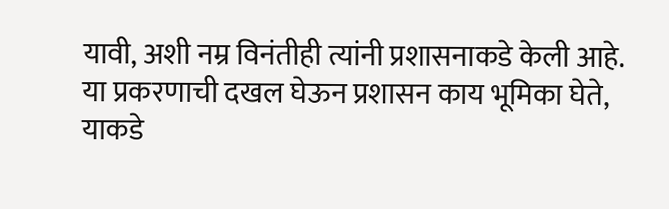यावी, अशी नम्र विनंतीही त्यांनी प्रशासनाकडे केली आहे. या प्रकरणाची दखल घेऊन प्रशासन काय भूमिका घेते, याकडे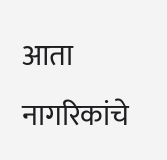आता नागरिकांचे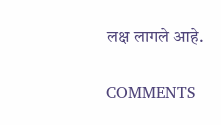लक्ष लागले आहे.

COMMENTS